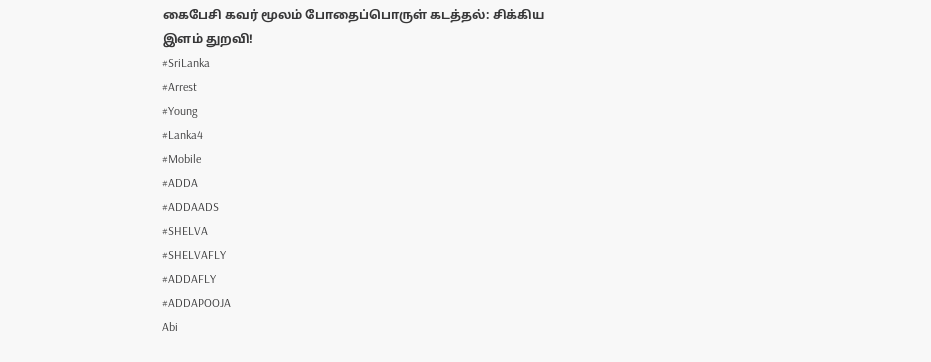கைபேசி கவர் மூலம் போதைப்பொருள் கடத்தல்: சிக்கிய இளம் துறவி!
#SriLanka
#Arrest
#Young
#Lanka4
#Mobile
#ADDA
#ADDAADS
#SHELVA
#SHELVAFLY
#ADDAFLY
#ADDAPOOJA
Abi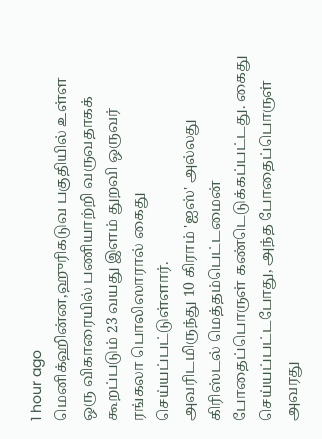1 hour ago
மெனிக்ஹின்ன,ஹுரிகடுவ பகுதியில் உள்ள ஒரு விகாரையில் பணியாற்றி வருவதாகக் கூறப்படும் 23 வயது இளம் துறவி ஒருவர் ரங்கலா பொலிஸாரால் கைது செய்யப்பட்டுள்ளார்.
அவரிடமிருந்து 10 கிராம் 'ஐஸ்' அல்லது கிரிஸ்டல் மெத்தம்பெட்டமைன் போதைப்பொருள் கண்டெடுக்கப்பட்டது. கைது செய்யப்பட்டபோது, அந்த போதைப்பொருள் அவரது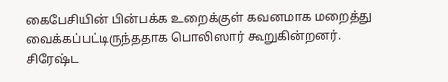கைபேசியின் பின்பக்க உறைக்குள் கவனமாக மறைத்து வைக்கப்பட்டிருந்ததாக பொலிஸார் கூறுகின்றனர்.
சிரேஷ்ட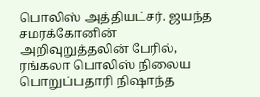பொலிஸ் அத்தியட்சர். ஜயந்த சமரக்கோனின் அறிவுறுத்தலின் பேரில், ரங்கலா பொலிஸ் நிலைய பொறுப்பதாரி நிஷாந்த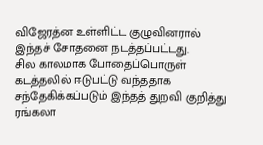விஜேரத்ன உள்ளிட்ட குழுவினரால் இந்தச் சோதனை நடத்தப்பட்டது.
சில காலமாக போதைப்பொருள் கடத்தலில் ஈடுபட்டு வந்ததாக சந்தேகிக்கப்படும் இந்தத் துறவி குறித்து ரங்கலா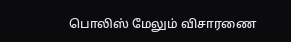பொலிஸ் மேலும் விசாரணை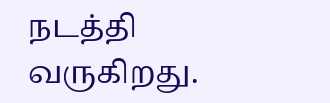நடத்தி வருகிறது.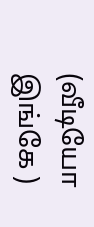(வீடியோ இங்கே )